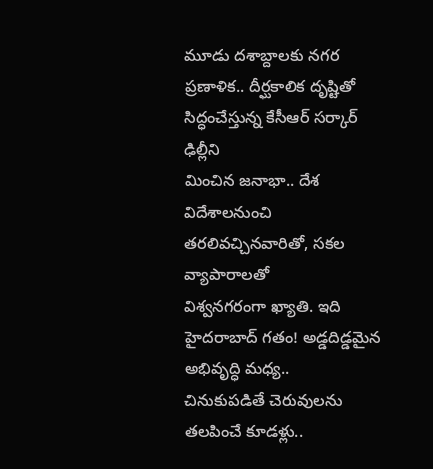మూడు దశాబ్దాలకు నగర ప్రణాళిక.. దీర్ఘకాలిక దృష్టితో సిద్ధంచేస్తున్న కేసీఆర్ సర్కార్
ఢిల్లీని
మించిన జనాభా.. దేశ విదేశాలనుంచి తరలివచ్చినవారితో, సకల వ్యాపారాలతో
విశ్వనగరంగా ఖ్యాతి. ఇది హైదరాబాద్ గతం! అడ్డదిడ్డమైన అభివృద్ధి మధ్య..
చినుకుపడితే చెరువులను తలపించే కూడళ్లు..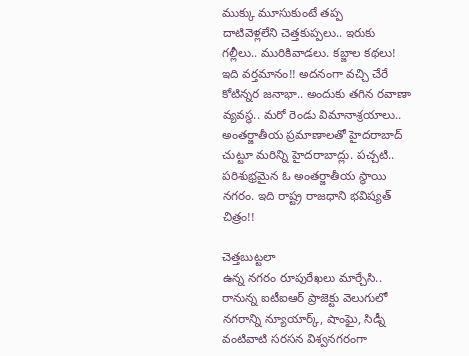ముక్కు మూసుకుంటే తప్ప
దాటివెళ్లలేని చెత్తకుప్పలు.. ఇరుకు గల్లీలు.. మురికివాడలు. కబ్జాల కథలు!
ఇది వర్తమానం!! అదనంగా వచ్చి చేరే కోటిన్నర జనాభా.. అందుకు తగిన రవాణా
వ్యవస్థ.. మరో రెండు విమానాశ్రయాలు.. అంతర్జాతీయ ప్రమాణాలతో హైదరాబాద్
చుట్టూ మరిన్ని హైదరాబాద్లు. పచ్చటి.. పరిశుభ్రమైన ఓ అంతర్జాతీయ స్థాయి
నగరం. ఇది రాష్ట్ర రాజధాని భవిష్యత్ చిత్రం!!

చెత్తబుట్టలా
ఉన్న నగరం రూపురేఖలు మార్చేసి.. రానున్న ఐటీఐఆర్ ప్రాజెక్టు వెలుగులో
నగరాన్ని న్యూయార్క్, షాంఘై, సిడ్నీ వంటివాటి సరసన విశ్వనగరంగా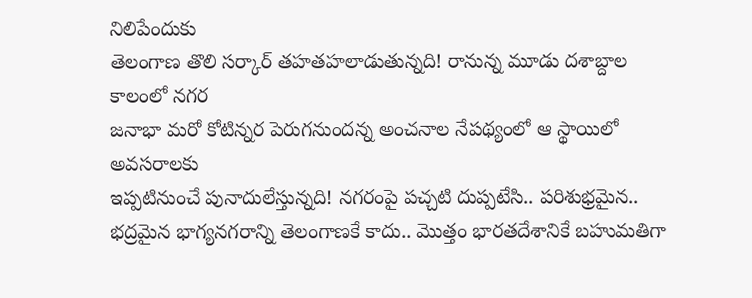నిలిపేందుకు
తెలంగాణ తొలి సర్కార్ తహతహలాడుతున్నది! రానున్న మూడు దశాబ్దాల కాలంలో నగర
జనాభా మరో కోటిన్నర పెరుగనుందన్న అంచనాల నేపథ్యంలో ఆ స్థాయిలో అవసరాలకు
ఇప్పటినుంచే పునాదులేస్తున్నది! నగరంపై పచ్చటి దుప్పటేసి.. పరిశుభ్రమైన..
భద్రమైన భాగ్యనగరాన్ని తెలంగాణకే కాదు.. మొత్తం భారతదేశానికే బహుమతిగా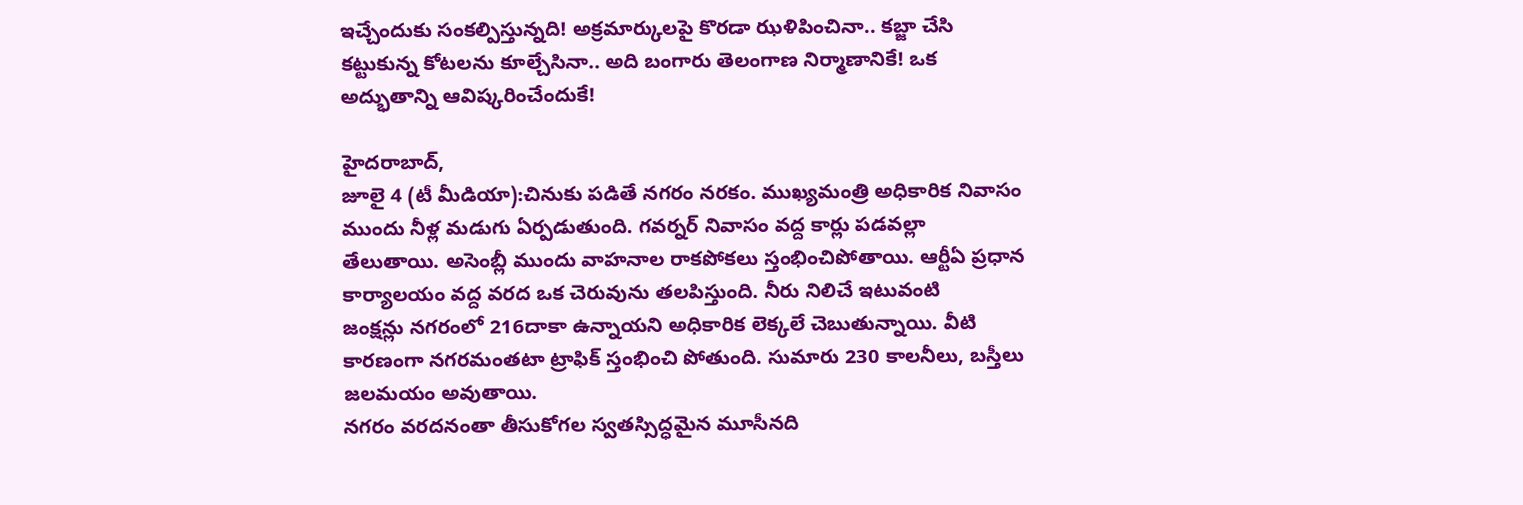ఇచ్చేందుకు సంకల్పిస్తున్నది! అక్రమార్కులపై కొరడా ఝళిపించినా.. కబ్జా చేసి
కట్టుకున్న కోటలను కూల్చేసినా.. అది బంగారు తెలంగాణ నిర్మాణానికే! ఒక
అద్భుతాన్ని ఆవిష్కరించేందుకే!

హైదరాబాద్,
జూలై 4 (టీ మీడియా):చినుకు పడితే నగరం నరకం. ముఖ్యమంత్రి అధికారిక నివాసం
ముందు నీళ్ల మడుగు ఏర్పడుతుంది. గవర్నర్ నివాసం వద్ద కార్లు పడవల్లా
తేలుతాయి. అసెంబ్లీ ముందు వాహనాల రాకపోకలు స్తంభించిపోతాయి. ఆర్టీఏ ప్రధాన
కార్యాలయం వద్ద వరద ఒక చెరువును తలపిస్తుంది. నీరు నిలిచే ఇటువంటి
జంక్షన్లు నగరంలో 216దాకా ఉన్నాయని అధికారిక లెక్కలే చెబుతున్నాయి. వీటి
కారణంగా నగరమంతటా ట్రాఫిక్ స్తంభించి పోతుంది. సుమారు 230 కాలనీలు, బస్తీలు
జలమయం అవుతాయి.
నగరం వరదనంతా తీసుకోగల స్వతస్సిద్ధమైన మూసీనది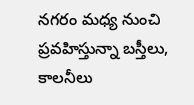నగరం మధ్య నుంచి ప్రవహిస్తున్నా బస్తీలు, కాలనీలు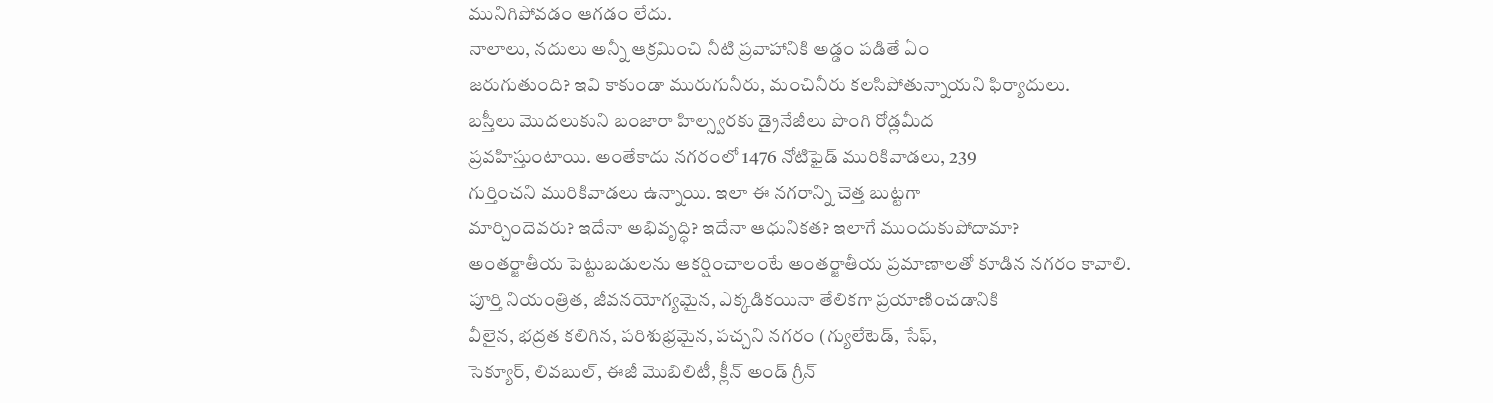మునిగిపోవడం ఆగడం లేదు.
నాలాలు, నదులు అన్నీ ఆక్రమించి నీటి ప్రవాహానికి అడ్డం పడితే ఏం
జరుగుతుంది? ఇవి కాకుండా మురుగునీరు, మంచినీరు కలసిపోతున్నాయని ఫిర్యాదులు.
బస్తీలు మొదలుకుని బంజారా హిల్స్వరకు డ్రైనేజీలు పొంగి రోడ్లమీద
ప్రవహిస్తుంటాయి. అంతేకాదు నగరంలో 1476 నోటిఫైడ్ మురికివాడలు, 239
గుర్తించని మురికివాడలు ఉన్నాయి. ఇలా ఈ నగరాన్ని చెత్త బుట్టగా
మార్చిందెవరు? ఇదేనా అభివృద్ధి? ఇదేనా ఆధునికత? ఇలాగే ముందుకుపోదామా?
అంతర్జాతీయ పెట్టుబడులను ఆకర్షించాలంటే అంతర్జాతీయ ప్రమాణాలతో కూడిన నగరం కావాలి.
పూర్తి నియంత్రిత, జీవనయోగ్యమైన, ఎక్కడికయినా తేలికగా ప్రయాణించడానికి
వీలైన, భద్రత కలిగిన, పరిశుభ్రమైన, పచ్చని నగరం (గ్యులేటెడ్, సేఫ్,
సెక్యూర్, లివబుల్, ఈజీ మొబిలిటీ, క్లీన్ అండ్ గ్రీన్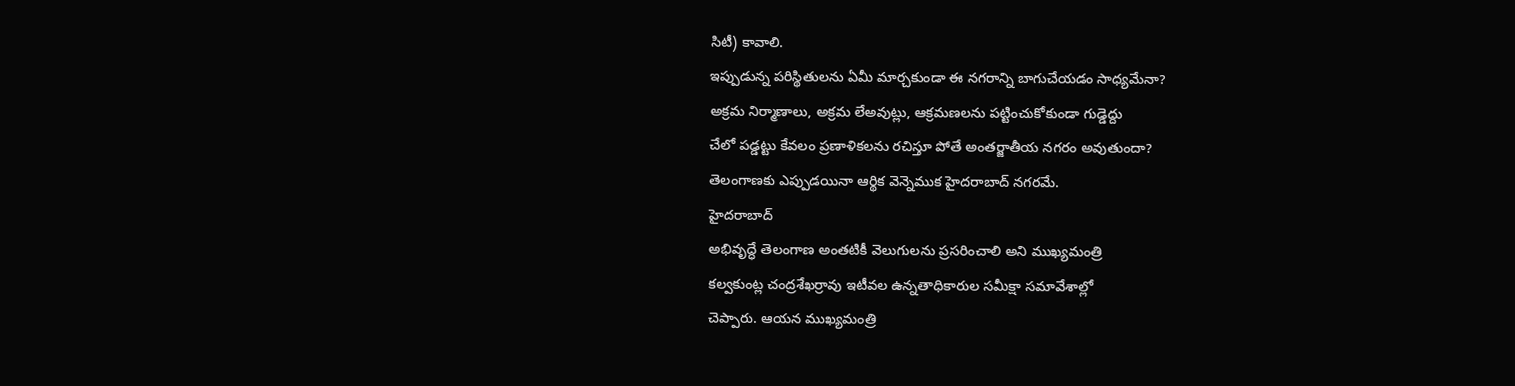సిటీ) కావాలి.
ఇప్పుడున్న పరిస్థితులను ఏమీ మార్చకుండా ఈ నగరాన్ని బాగుచేయడం సాధ్యమేనా?
అక్రమ నిర్మాణాలు, అక్రమ లేఅవుట్లు, ఆక్రమణలను పట్టించుకోకుండా గుడ్డెద్దు
చేలో పడ్డట్టు కేవలం ప్రణాళికలను రచిస్తూ పోతే అంతర్జాతీయ నగరం అవుతుందా?
తెలంగాణకు ఎప్పుడయినా ఆర్థిక వెన్నెముక హైదరాబాద్ నగరమే.
హైదరాబాద్
అభివృద్ధే తెలంగాణ అంతటికీ వెలుగులను ప్రసరించాలి అని ముఖ్యమంత్రి
కల్వకుంట్ల చంద్రశేఖర్రావు ఇటీవల ఉన్నతాధికారుల సమీక్షా సమావేశాల్లో
చెప్పారు. ఆయన ముఖ్యమంత్రి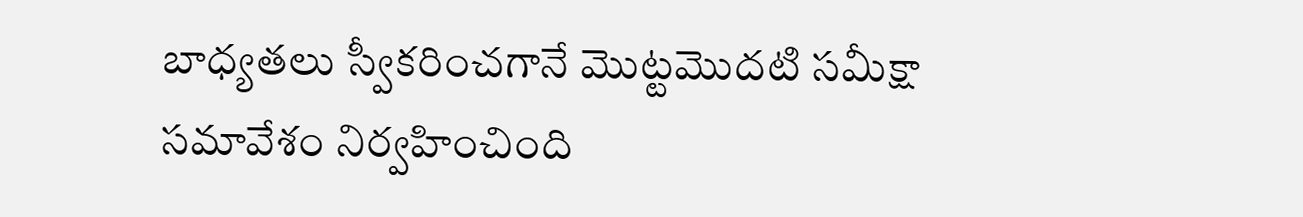బాధ్యతలు స్వీకరించగానే మొట్టమొదటి సమీక్షా
సమావేశం నిర్వహించింది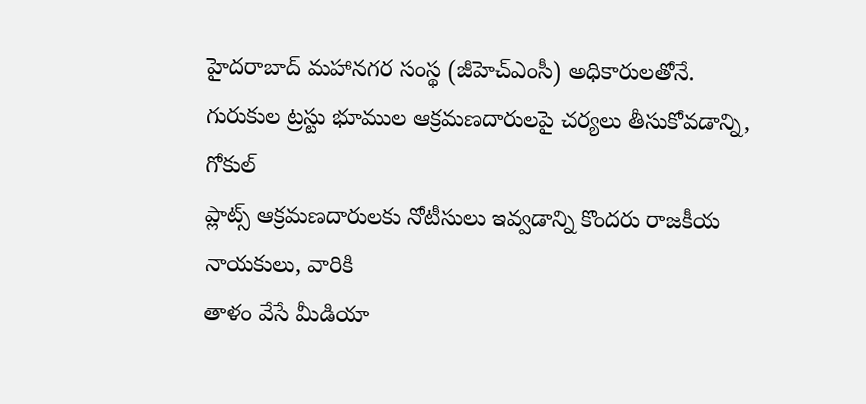హైదరాబాద్ మహానగర సంస్థ (జీహెచ్ఎంసీ) అధికారులతోనే.
గురుకుల ట్రస్టు భూముల ఆక్రమణదారులపై చర్యలు తీసుకోవడాన్ని, గోకుల్
ప్లాట్స్ ఆక్రమణదారులకు నోటీసులు ఇవ్వడాన్ని కొందరు రాజకీయ నాయకులు, వారికి
తాళం వేసే మీడియా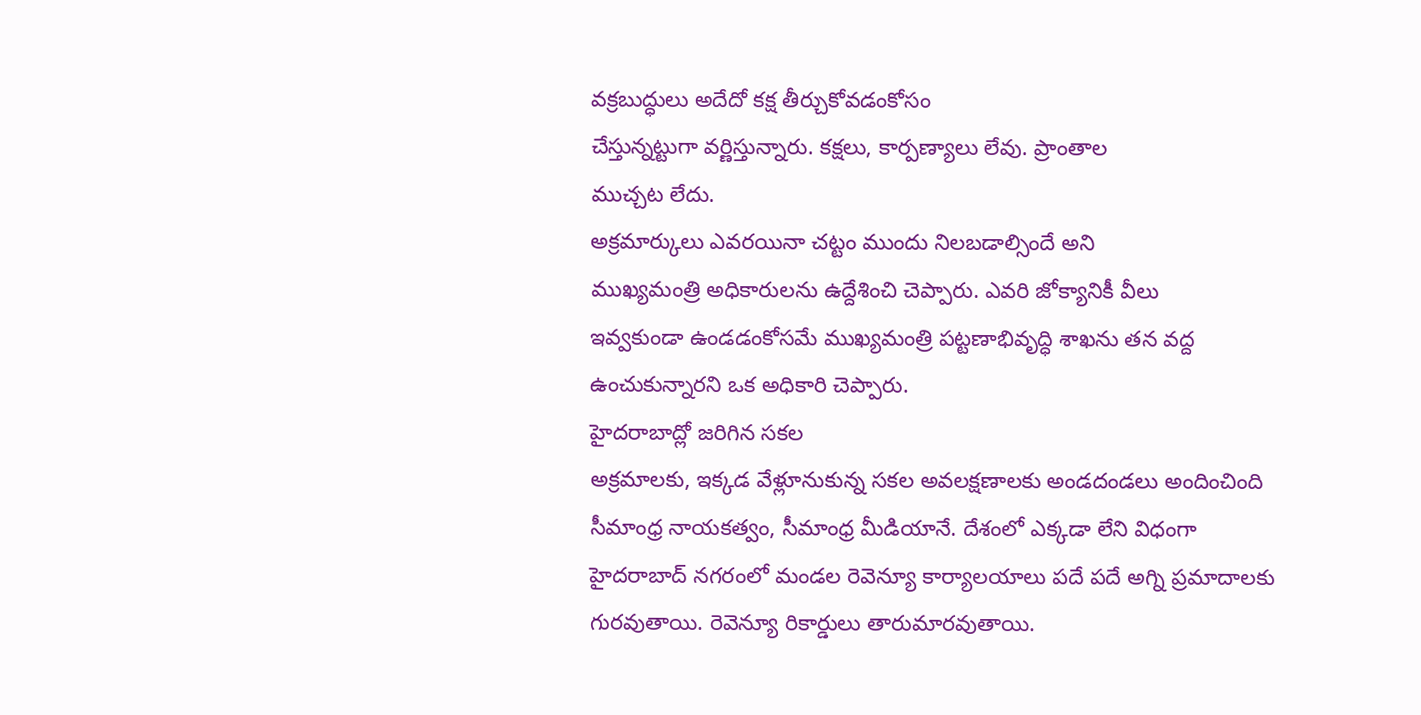వక్రబుద్ధులు అదేదో కక్ష తీర్చుకోవడంకోసం
చేస్తున్నట్టుగా వర్ణిస్తున్నారు. కక్షలు, కార్పణ్యాలు లేవు. ప్రాంతాల
ముచ్చట లేదు.
అక్రమార్కులు ఎవరయినా చట్టం ముందు నిలబడాల్సిందే అని
ముఖ్యమంత్రి అధికారులను ఉద్దేశించి చెప్పారు. ఎవరి జోక్యానికీ వీలు
ఇవ్వకుండా ఉండడంకోసమే ముఖ్యమంత్రి పట్టణాభివృద్ధి శాఖను తన వద్ద
ఉంచుకున్నారని ఒక అధికారి చెప్పారు.
హైదరాబాద్లో జరిగిన సకల
అక్రమాలకు, ఇక్కడ వేళ్లూనుకున్న సకల అవలక్షణాలకు అండదండలు అందించింది
సీమాంధ్ర నాయకత్వం, సీమాంధ్ర మీడియానే. దేశంలో ఎక్కడా లేని విధంగా
హైదరాబాద్ నగరంలో మండల రెవెన్యూ కార్యాలయాలు పదే పదే అగ్ని ప్రమాదాలకు
గురవుతాయి. రెవెన్యూ రికార్డులు తారుమారవుతాయి.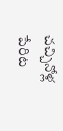చచ్చినోళ్ల పేరిట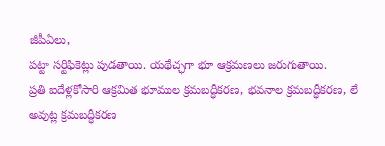జీపీఏలు,
పట్టా సర్టిఫికెట్లు పుడతాయి. యథేచ్ఛగా భూ ఆక్రమణలు జరుగుతాయి.
ప్రతి ఐదేళ్లకోసారి ఆక్రమిత భూముల క్రమబద్ధీకరణ, భవనాల క్రమబద్ధీకరణ, లే
అవుట్ల క్రమబద్ధీకరణ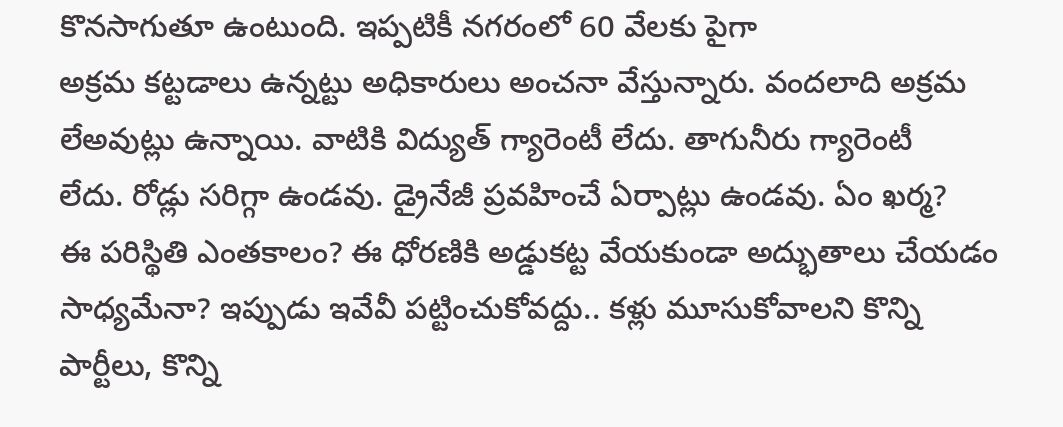కొనసాగుతూ ఉంటుంది. ఇప్పటికీ నగరంలో 60 వేలకు పైగా
అక్రమ కట్టడాలు ఉన్నట్టు అధికారులు అంచనా వేస్తున్నారు. వందలాది అక్రమ
లేఅవుట్లు ఉన్నాయి. వాటికి విద్యుత్ గ్యారెంటీ లేదు. తాగునీరు గ్యారెంటీ
లేదు. రోడ్లు సరిగ్గా ఉండవు. డ్రైనేజీ ప్రవహించే ఏర్పాట్లు ఉండవు. ఏం ఖర్మ?
ఈ పరిస్థితి ఎంతకాలం? ఈ ధోరణికి అడ్డుకట్ట వేయకుండా అద్భుతాలు చేయడం
సాధ్యమేనా? ఇప్పుడు ఇవేవీ పట్టించుకోవద్దు.. కళ్లు మూసుకోవాలని కొన్ని
పార్టీలు, కొన్ని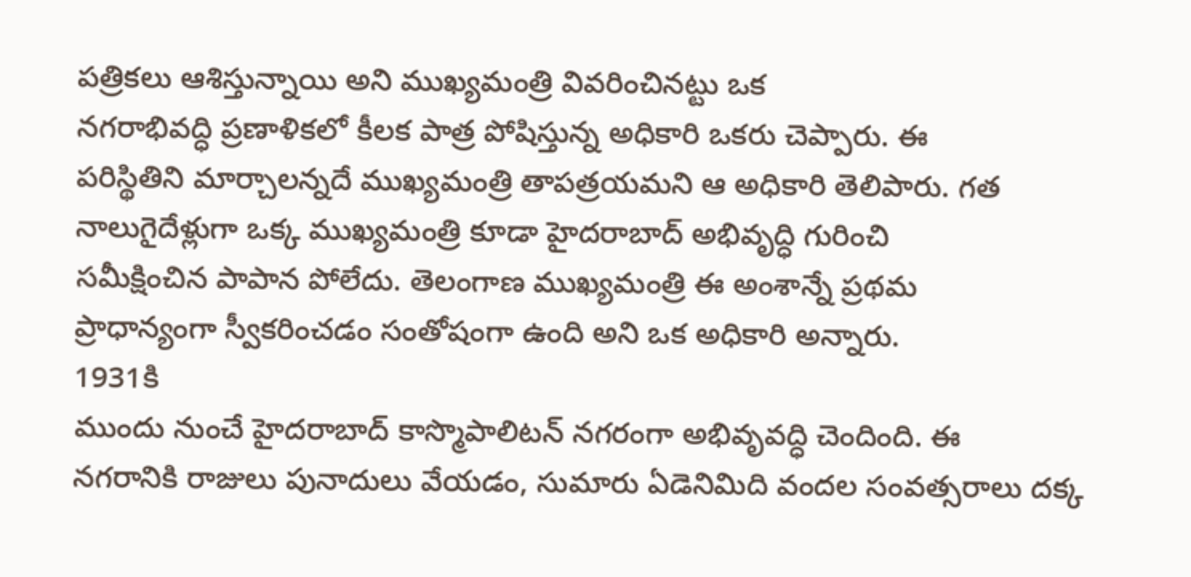పత్రికలు ఆశిస్తున్నాయి అని ముఖ్యమంత్రి వివరించినట్టు ఒక
నగరాభివద్ధి ప్రణాళికలో కీలక పాత్ర పోషిస్తున్న అధికారి ఒకరు చెప్పారు. ఈ
పరిస్థితిని మార్చాలన్నదే ముఖ్యమంత్రి తాపత్రయమని ఆ అధికారి తెలిపారు. గత
నాలుగైదేళ్లుగా ఒక్క ముఖ్యమంత్రి కూడా హైదరాబాద్ అభివృద్ధి గురించి
సమీక్షించిన పాపాన పోలేదు. తెలంగాణ ముఖ్యమంత్రి ఈ అంశాన్నే ప్రథమ
ప్రాధాన్యంగా స్వీకరించడం సంతోషంగా ఉంది అని ఒక అధికారి అన్నారు.
1931కి
ముందు నుంచే హైదరాబాద్ కాస్మొపాలిటన్ నగరంగా అభివృవద్ధి చెందింది. ఈ
నగరానికి రాజులు పునాదులు వేయడం, సుమారు ఏడెనిమిది వందల సంవత్సరాలు దక్క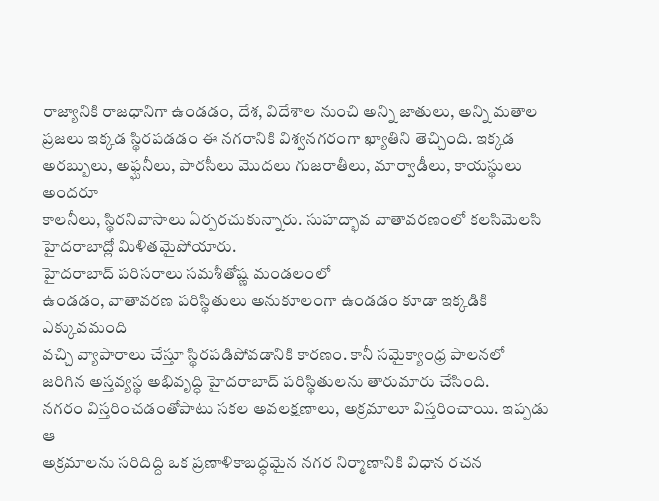రాజ్యానికి రాజధానిగా ఉండడం, దేశ, విదేశాల నుంచి అన్ని జాతులు, అన్ని మతాల
ప్రజలు ఇక్కడ స్థిరపడడం ఈ నగరానికి విశ్వనగరంగా ఖ్యాతిని తెచ్చింది. ఇక్కడ
అరబ్బులు, అఫ్ఘనీలు, పారసీలు మొదలు గుజరాతీలు, మార్వాడీలు, కాయస్థులు అందరూ
కాలనీలు, స్థిరనివాసాలు ఏర్పరచుకున్నారు. సుహద్భావ వాతావరణంలో కలసిమెలసి
హైదరాబాద్లో మిళితమైపోయారు.
హైదరాబాద్ పరిసరాలు సమశీతోష్ణ మండలంలో
ఉండడం, వాతావరణ పరిస్థితులు అనుకూలంగా ఉండడం కూడా ఇక్కడికి ఎక్కువమంది
వచ్చి వ్యాపారాలు చేస్తూ స్థిరపడిపోవడానికి కారణం. కానీ సమైక్యాంధ్ర పాలనలో
జరిగిన అస్తవ్యస్థ అభివృద్ధి హైదరాబాద్ పరిస్థితులను తారుమారు చేసింది.
నగరం విస్తరించడంతోపాటు సకల అవలక్షణాలు, అక్రమాలూ విస్తరించాయి. ఇప్పడు ఆ
అక్రమాలను సరిదిద్ది ఒక ప్రణాళికాబద్ధమైన నగర నిర్మాణానికి విధాన రచన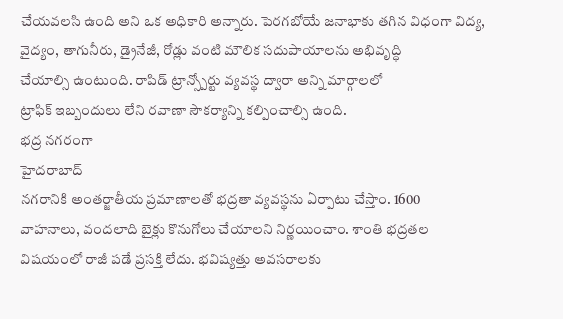చేయవలసి ఉంది అని ఒక అధికారి అన్నారు. పెరగబోయే జనాభాకు తగిన విధంగా విద్య,
వైద్యం, తాగునీరు, డ్రైనేజీ, రోడ్లు వంటి మౌలిక సదుపాయాలను అభివృద్ధి
చేయాల్సి ఉంటుంది. రాపిడ్ ట్రాన్స్పోర్టు వ్యవస్థ ద్వారా అన్ని మార్గాలలో
ట్రాఫిక్ ఇబ్బందులు లేని రవాణా సౌకర్యాన్ని కల్పించాల్సి ఉంది.
భద్ర నగరంగా
హైదరాబాద్
నగరానికి అంతర్జాతీయ ప్రమాణాలతో భద్రతా వ్యవస్థను ఏర్పాటు చేస్తాం. 1600
వాహనాలు, వందలాది బైక్లు కొనుగోలు చేయాలని నిర్ణయించాం. శాంతి భద్రతల
విషయంలో రాజీ పడే ప్రసక్తి లేదు. భవిష్యత్తు అవసరాలకు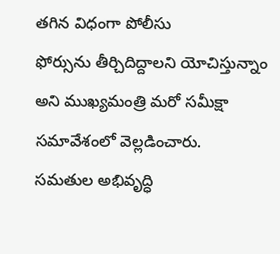తగిన విధంగా పోలీసు
ఫోర్సును తీర్చిదిద్దాలని యోచిస్తున్నాం అని ముఖ్యమంత్రి మరో సమీక్షా
సమావేశంలో వెల్లడించారు.
సమతుల అభివృద్ధి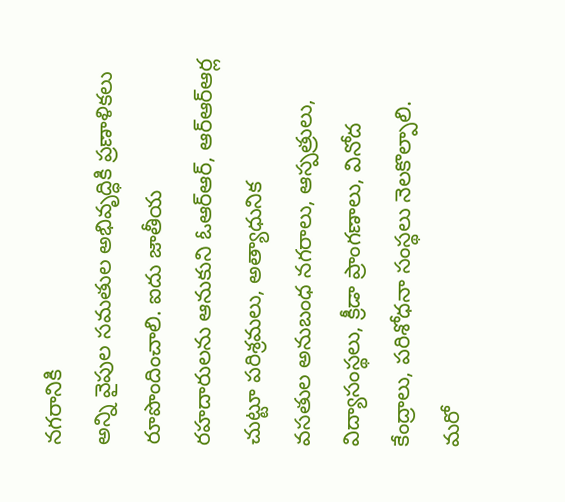నగరానికి
అన్ని వైపుల సమతుల అభివృద్ధికి ప్రణాళికలు రూపొందించాలి. ఐదు జాతీయ
రహదారులను ఆనుకుని ఓఆర్ఆర్, ఆర్ఆర్ఆర్ల చుట్టూ పరిశ్రమలు, అత్యాధునిక
వసతుల అనుబంధ నగరాలు, ఆస్పత్రులు, విద్యాసంస్థలు, క్రీడా ప్రాంగణాలు, వినోద
కేంద్రాలు, పరిశోధనా సంస్థలు నెలకొల్పాలి.
మరో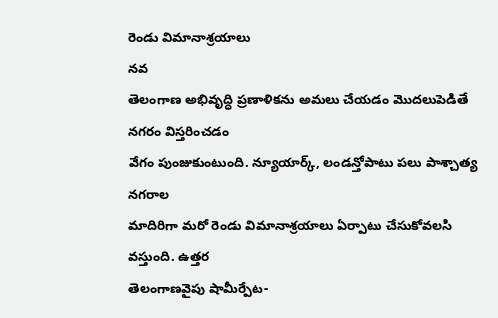రెండు విమానాశ్రయాలు
నవ
తెలంగాణ అభివృద్ధి ప్రణాళికను అమలు చేయడం మొదలుపెడితే నగరం విస్తరించడం
వేగం పుంజుకుంటుంది. న్యూయార్క్, లండన్తోపాటు పలు పాశ్చాత్య నగరాల
మాదిరిగా మరో రెండు విమానాశ్రయాలు ఏర్పాటు చేసుకోవలసి వస్తుంది. ఉత్తర
తెలంగాణవైపు షామీర్పేట-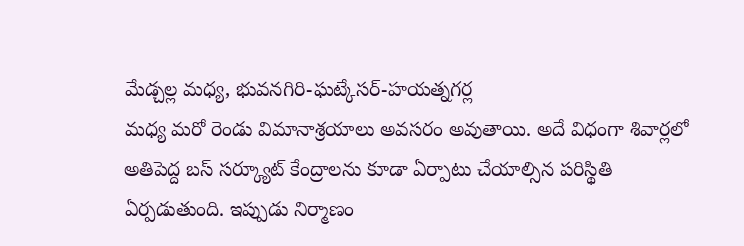మేడ్చల్ల మధ్య, భువనగిరి-ఘట్కేసర్-హయత్నగర్ల
మధ్య మరో రెండు విమానాశ్రయాలు అవసరం అవుతాయి. అదే విధంగా శివార్లలో
అతిపెద్ద బస్ సర్క్యూట్ కేంద్రాలను కూడా ఏర్పాటు చేయాల్సిన పరిస్థితి
ఏర్పడుతుంది. ఇప్పుడు నిర్మాణం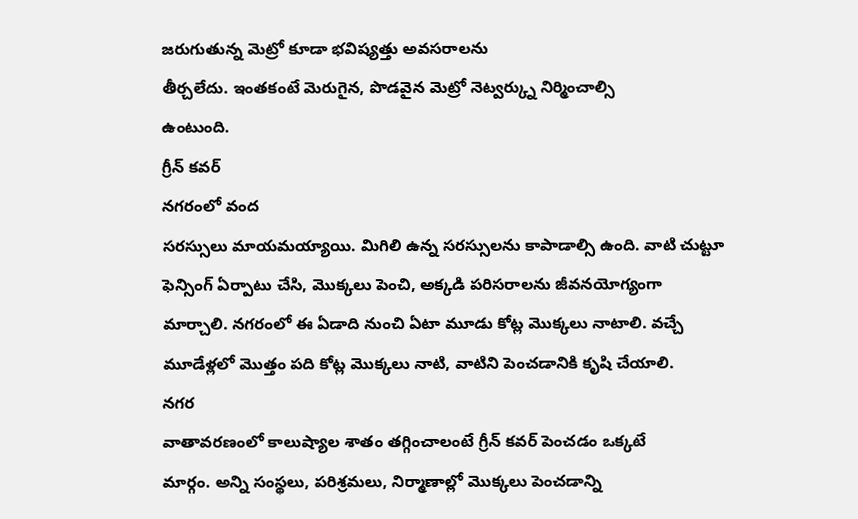జరుగుతున్న మెట్రో కూడా భవిష్యత్తు అవసరాలను
తీర్చలేదు. ఇంతకంటే మెరుగైన, పొడవైన మెట్రో నెట్వర్క్ను నిర్మించాల్సి
ఉంటుంది.
గ్రీన్ కవర్
నగరంలో వంద
సరస్సులు మాయమయ్యాయి. మిగిలి ఉన్న సరస్సులను కాపాడాల్సి ఉంది. వాటి చుట్టూ
ఫెన్సింగ్ ఏర్పాటు చేసి, మొక్కలు పెంచి, అక్కడి పరిసరాలను జీవనయోగ్యంగా
మార్చాలి. నగరంలో ఈ ఏడాది నుంచి ఏటా మూడు కోట్ల మొక్కలు నాటాలి. వచ్చే
మూడేళ్లలో మొత్తం పది కోట్ల మొక్కలు నాటి, వాటిని పెంచడానికి కృషి చేయాలి.
నగర
వాతావరణంలో కాలుష్యాల శాతం తగ్గించాలంటే గ్రీన్ కవర్ పెంచడం ఒక్కటే
మార్గం. అన్ని సంస్థలు, పరిశ్రమలు, నిర్మాణాల్లో మొక్కలు పెంచడాన్ని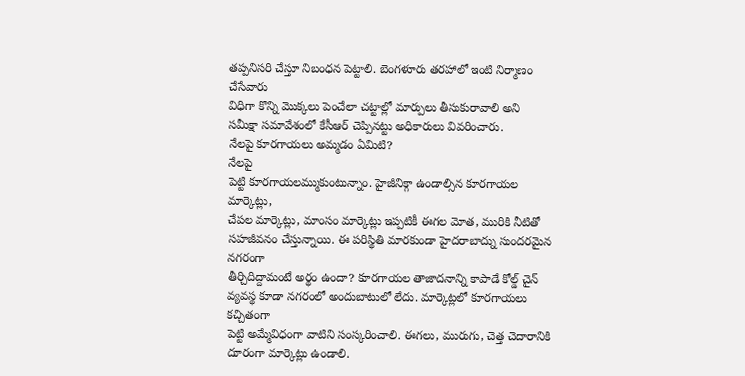తప్పనిసరి చేస్తూ నిబంధన పెట్టాలి. బెంగళూరు తరహాలో ఇంటి నిర్మాణం చేసేవారు
విధిగా కొన్ని మొక్కలు పెంచేలా చట్టాల్లో మార్పులు తీసుకురావాలి అని
సమీక్షా సమావేశంలో కేసీఆర్ చెప్పినట్టు అధికారులు వివరించారు.
నేలపై కూరగాయలు అమ్మడం ఏమిటి?
నేలపై
పెట్టి కూరగాయలమ్ముకుంటున్నాం. హైజీనిక్గా ఉండాల్సిన కూరగాయల మార్కెట్లు,
చేపల మార్కెట్లు, మాంసం మార్కెట్లు ఇప్పటికీ ఈగల మోత, మురికి నీటితో
సహజీవనం చేస్తున్నాయి. ఈ పరిస్థితి మారకుండా హైదరాబాద్ను సుందరమైన నగరంగా
తీర్చిదిద్దామంటే అర్థం ఉందా? కూరగాయల తాజాదనాన్ని కాపాడే కోల్డ్ చైన్
వ్యవస్థ కూడా నగరంలో అందుబాటులో లేదు. మార్కెట్లలో కూరగాయలు కచ్చితంగా
పెట్టి అమ్మేవిధంగా వాటిని సంస్కరించాలి. ఈగలు, మురుగు, చెత్త చెదారానికి
దూరంగా మార్కెట్లు ఉండాలి.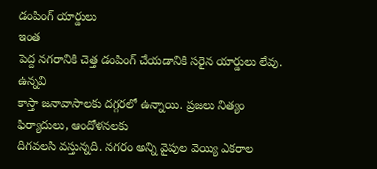డంపింగ్ యార్డులు
ఇంత
పెద్ద నగరానికి చెత్త డంపింగ్ చేయడానికి సరైన యార్డులు లేవు. ఉన్నవి
కాస్తా జనావాసాలకు దగ్గరలో ఉన్నాయి. ప్రజలు నిత్యం ఫిర్యాదులు, ఆందోళనలకు
దిగవలసి వస్తున్నది. నగరం అన్ని వైపుల వెయ్యి ఎకరాల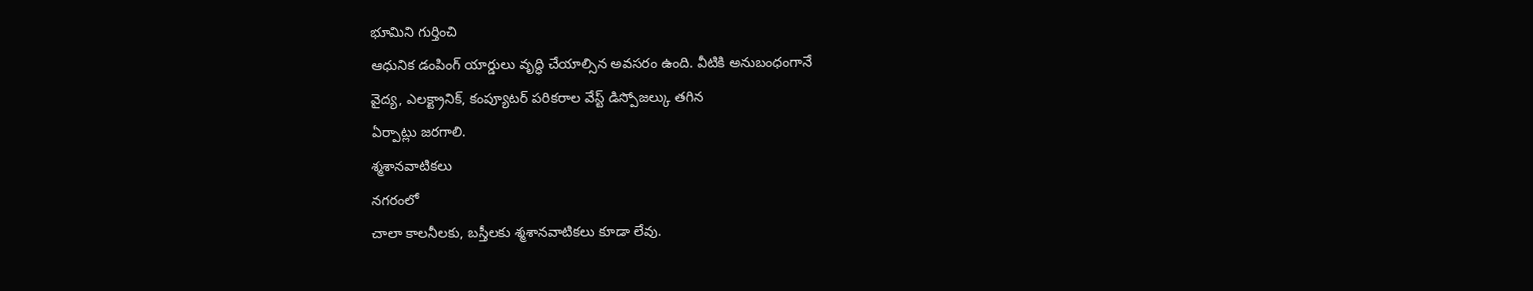భూమిని గుర్తించి
ఆధునిక డంపింగ్ యార్డులు వృద్ధి చేయాల్సిన అవసరం ఉంది. వీటికి అనుబంధంగానే
వైద్య, ఎలక్ట్రానిక్, కంప్యూటర్ పరికరాల వేస్ట్ డిస్పోజల్కు తగిన
ఏర్పాట్లు జరగాలి.
శ్మశానవాటికలు
నగరంలో
చాలా కాలనీలకు, బస్తీలకు శ్మశానవాటికలు కూడా లేవు.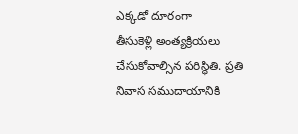ఎక్కడో దూరంగా
తీసుకెళ్లి అంత్యక్రియలు చేసుకోవాల్సిన పరిస్థితి. ప్రతి నివాస సముదాయానికి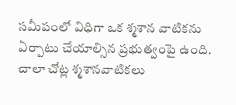సమీపంలో విధిగా ఒక శ్మశాన వాటికను ఏర్పాటు చేయాల్సిన ప్రభుత్వంపై ఉంది.
చాలా చోట్ల శ్మశానవాటికలు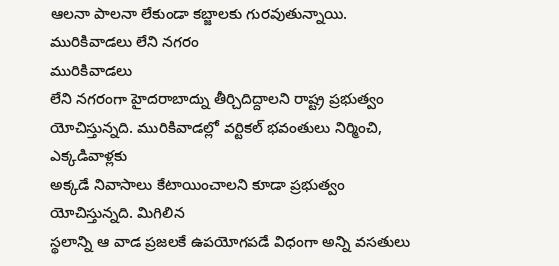ఆలనా పాలనా లేకుండా కబ్జాలకు గురవుతున్నాయి.
మురికివాడలు లేని నగరం
మురికివాడలు
లేని నగరంగా హైదరాబాద్ను తీర్చిదిద్దాలని రాష్ట్ర ప్రభుత్వం
యోచిస్తున్నది. మురికివాడల్లో వర్టికల్ భవంతులు నిర్మించి, ఎక్కడివాళ్లకు
అక్కడే నివాసాలు కేటాయించాలని కూడా ప్రభుత్వం యోచిస్తున్నది. మిగిలిన
స్థలాన్ని ఆ వాడ ప్రజలకే ఉపయోగపడే విధంగా అన్ని వసతులు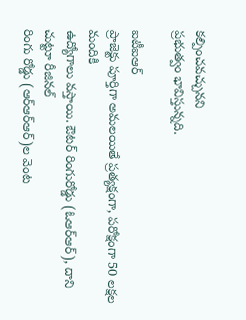కల్పించవచ్చునని
ప్రభుత్వం భావిస్తున్నది.

ఐటీఐఆర్
ప్రాజెక్టు పూర్తిగా అమలయితే ప్రత్యక్షంగా, పరోక్షంగా 50 లక్షల మందికి
ఉద్యోగాలు వస్తాయి. ఔటర్ రింగురోడ్డు (ఓఆర్ఆర్), దాని చుట్టూ రీజినల్
రింగు రోడ్డు (ఆర్ఆర్ఆర్)ల వెంట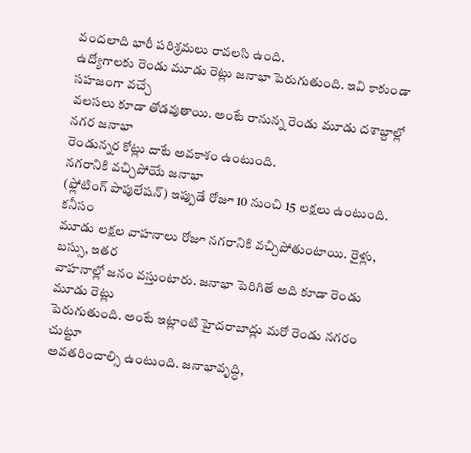వందలాది భారీ పరిశ్రమలు రావలసి ఉంది.
ఉద్యోగాలకు రెండు మూడు రెట్లు జనాభా పెరుగుతుంది. ఇవి కాకుండా సహజంగా వచ్చే
వలసలు కూడా తోడవుతాయి. అంటే రానున్న రెండు మూడు దశాబ్దాల్లో నగర జనాభా
రెండున్నర కోట్లు దాటే అవకాశం ఉంటుంది.
నగరానికి వచ్చిపోయే జనాభా
(ఫ్లోటింగ్ పాపులేషన్) ఇప్పుడే రోజూ 10 నుంచి 15 లక్షలు ఉంటుంది. కనీసం
మూడు లక్షల వాహనాలు రోజూ నగరానికి వచ్చిపోతుంటాయి. రైళ్లు, బస్సు, ఇతర
వాహనాల్లో జనం వస్తుంటారు. జనాభా పెరిగితే అది కూడా రెండు మూడు రెట్లు
పెరుగుతుంది. అంటే ఇట్లాంటి హైదరాబాద్లు మరో రెండు నగరం చుట్టూ
అవతరించాల్సి ఉంటుంది. జనాభావృద్ధి,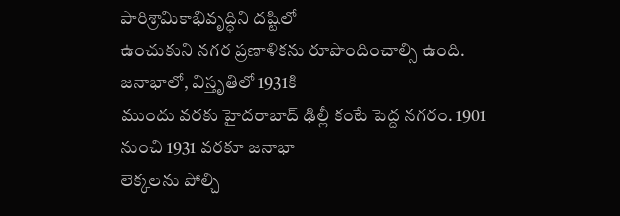పారిశ్రామికాభివృద్ధిని దష్టిలో
ఉంచుకుని నగర ప్రణాళికను రూపొందించాల్సి ఉంది. జనాభాలో, విస్తృతిలో 1931కి
ముందు వరకు హైదరాబాద్ ఢిల్లీ కంటే పెద్ద నగరం. 1901 నుంచి 1931 వరకూ జనాభా
లెక్కలను పోల్చి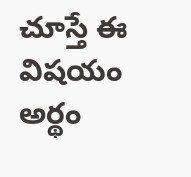చూస్తే ఈ విషయం అర్థం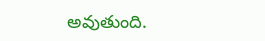అవుతుంది.